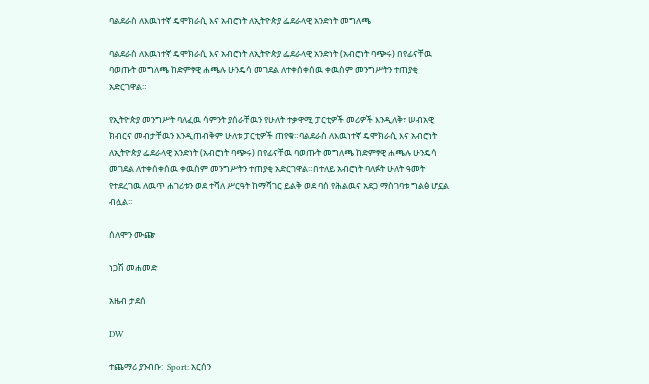ባልደራስ ለእዉነተኛ ዴሞክራሲ እና አብሮነት ለኢትዮጵያ ፌደራላዊ አንድነት መግለጫ

ባልደራስ ለእዉነተኛ ዴሞክራሲ እና አብሮነት ለኢትዮጵያ ፌደራላዊ አንድነት (አብሮነት ባጭሩ) በየፊናቸዉ ባወጡት መግለጫ ከድምፃዊ ሐጫሉ ሁንዴሳ መገደል ለተቀሰቀሰዉ ቀዉስም መንግሥትን ተጠያቂ አድርገዋል።

የኢትዮጵያ መንግሥት ባለፈዉ ሳምንት ያሰራቸዉን የሁለት ተቃዋሚ ፓርቲዎች መሪዎች እንዲለቅ፣ ሠብአዊ ክብርና መብታቸዉን እንዲጠብቅም ሁለቱ ፓርቲዎች ጠየቁ።ባልደራስ ለእዉነተኛ ዴሞክራሲ እና አብሮነት ለኢትዮጵያ ፌደራላዊ አንድነት (አብሮነት ባጭሩ) በየፊናቸዉ ባወጡት መግለጫ ከድምፃዊ ሐጫሉ ሁንዴሳ መገደል ለተቀሰቀሰዉ ቀዉስም መንግሥትን ተጠያቂ አድርገዋል።በተለይ አብሮነት ባለፉት ሁለት ዓመት የተደረገዉ ለዉጥ ሐገሪቱን ወደ ተሻለ ሥርዓት ከማሻገር ይልቅ ወደ ባሰ የሕልዉና አደጋ ማስገባቱ ግልፅ ሆኗል ብሏል።

ሰለሞን ሙጬ

ነጋሽ መሐመድ

አዜብ ታደሰ

DW

ተጨማሪ ያንብቡ:  Sport: አርሰን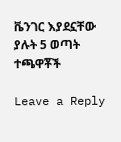ቬንገር እያደኗቸው ያሉት 5 ወጣት ተጫዋቾች

Leave a Reply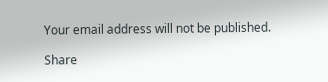Your email address will not be published.

Share